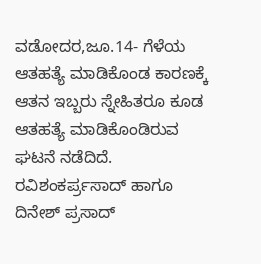ವಡೋದರ,ಜೂ.14- ಗೆಳೆಯ ಆತಹತ್ಯೆ ಮಾಡಿಕೊಂಡ ಕಾರಣಕ್ಕೆ ಆತನ ಇಬ್ಬರು ಸ್ನೇಹಿತರೂ ಕೂಡ ಆತಹತ್ಯೆ ಮಾಡಿಕೊಂಡಿರುವ ಘಟನೆ ನಡೆದಿದೆ. ರವಿಶಂಕರ್ಪ್ರಸಾದ್ ಹಾಗೂ ದಿನೇಶ್ ಪ್ರಸಾದ್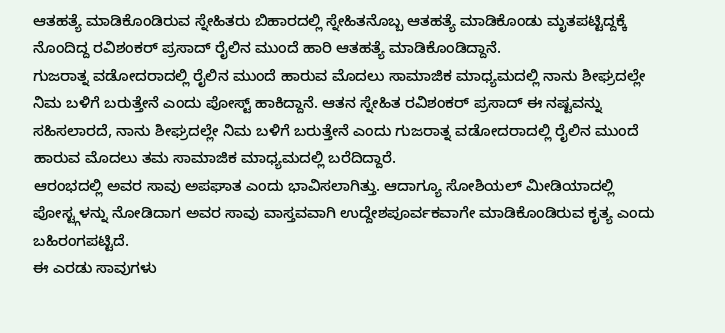ಆತಹತ್ಯೆ ಮಾಡಿಕೊಂಡಿರುವ ಸ್ನೇಹಿತರು ಬಿಹಾರದಲ್ಲಿ ಸ್ನೇಹಿತನೊಬ್ಬ ಆತಹತ್ಯೆ ಮಾಡಿಕೊಂಡು ಮೃತಪಟ್ಟಿದ್ದಕ್ಕೆ ನೊಂದಿದ್ದ ರವಿಶಂಕರ್ ಪ್ರಸಾದ್ ರೈಲಿನ ಮುಂದೆ ಹಾರಿ ಆತಹತ್ಯೆ ಮಾಡಿಕೊಂಡಿದ್ದಾನೆ.
ಗುಜರಾತ್ನ ವಡೋದರಾದಲ್ಲಿ ರೈಲಿನ ಮುಂದೆ ಹಾರುವ ಮೊದಲು ಸಾಮಾಜಿಕ ಮಾಧ್ಯಮದಲ್ಲಿ ನಾನು ಶೀಘ್ರದಲ್ಲೇ ನಿಮ ಬಳಿಗೆ ಬರುತ್ತೇನೆ ಎಂದು ಪೋಸ್ಟ್ ಹಾಕಿದ್ದಾನೆ. ಆತನ ಸ್ನೇಹಿತ ರವಿಶಂಕರ್ ಪ್ರಸಾದ್ ಈ ನಷ್ಟವನ್ನು ಸಹಿಸಲಾರದೆ, ನಾನು ಶೀಘ್ರದಲ್ಲೇ ನಿಮ ಬಳಿಗೆ ಬರುತ್ತೇನೆ ಎಂದು ಗುಜರಾತ್ನ ವಡೋದರಾದಲ್ಲಿ ರೈಲಿನ ಮುಂದೆ ಹಾರುವ ಮೊದಲು ತಮ ಸಾಮಾಜಿಕ ಮಾಧ್ಯಮದಲ್ಲಿ ಬರೆದಿದ್ದಾರೆ.
ಆರಂಭದಲ್ಲಿ ಅವರ ಸಾವು ಅಪಘಾತ ಎಂದು ಭಾವಿಸಲಾಗಿತ್ತು. ಆದಾಗ್ಯೂ ಸೋಶಿಯಲ್ ಮೀಡಿಯಾದಲ್ಲಿ ಪೋಸ್ಟ್ಗಳನ್ನು ನೋಡಿದಾಗ ಅವರ ಸಾವು ವಾಸ್ತವವಾಗಿ ಉದ್ದೇಶಪೂರ್ವಕವಾಗೇ ಮಾಡಿಕೊಂಡಿರುವ ಕೃತ್ಯ ಎಂದು ಬಹಿರಂಗಪಟ್ಟಿದೆ.
ಈ ಎರಡು ಸಾವುಗಳು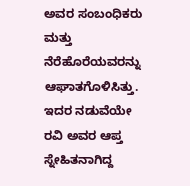ಅವರ ಸಂಬಂಧಿಕರು ಮತ್ತು ನೆರೆಹೊರೆಯವರನ್ನು ಆಘಾತಗೊಳಿಸಿತ್ತು. ಇದರ ನಡುವೆಯೇ ರವಿ ಅವರ ಆಪ್ತ ಸ್ನೇಹಿತನಾಗಿದ್ದ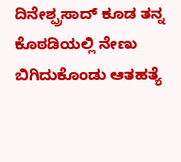ದಿನೇಶ್ಪ್ರಸಾದ್ ಕೂಡ ತನ್ನ ಕೊಠಡಿಯಲ್ಲಿ ನೇಣು ಬಿಗಿದುಕೊಂಡು ಆತಹತ್ಯೆ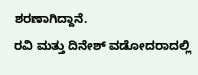ಶರಣಾಗಿದ್ದಾನೆ.
ರವಿ ಮತ್ತು ದಿನೇಶ್ ವಡೋದರಾದಲ್ಲಿ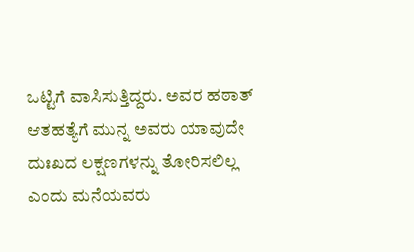ಒಟ್ಟಿಗೆ ವಾಸಿಸುತ್ತಿದ್ದರು. ಅವರ ಹಠಾತ್ ಆತಹತ್ಯೆಗೆ ಮುನ್ನ ಅವರು ಯಾವುದೇ ದುಃಖದ ಲಕ್ಷಣಗಳನ್ನು ತೋರಿಸಲಿಲ್ಲ ಎಂದು ಮನೆಯವರು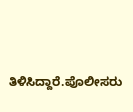ತಿಳಿಸಿದ್ದಾರೆ.ಪೊಲೀಸರು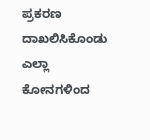ಪ್ರಕರಣ ದಾಖಲಿಸಿಕೊಂಡು ಎಲ್ಲಾ ಕೋನಗಳಿಂದ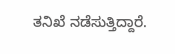ತನಿಖೆ ನಡೆಸುತ್ತಿದ್ದಾರೆ.